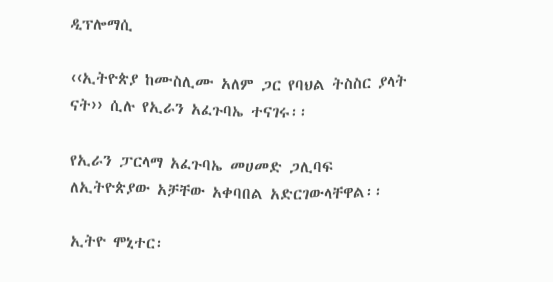ዲፕሎማሲ

‹‹ኢትዮጵያ ከሙስሊሙ አለም ጋር የባህል ትስስር ያላት ናት›› ሲሉ የኢራን አፈጉባኤ ተናገሩ፡፡

የኢራን ፓርላማ አፈጉባኤ መሀመድ ጋሊባፍ ለኢትዮጵያው አቻቸው አቀባበል አድርገውላቸዋል፡፡

ኢትዮ ሞኒተር፡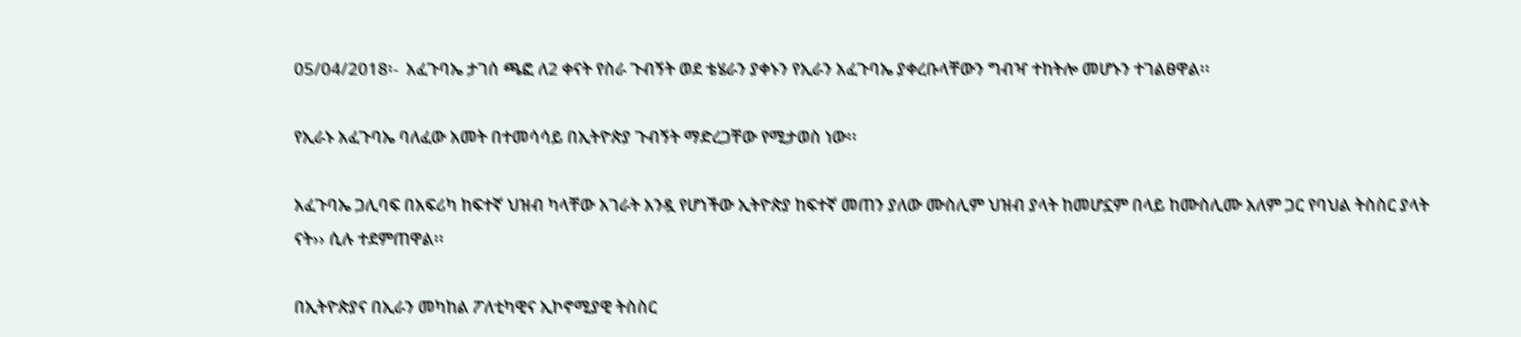05/04/2018፡-  አፈጉባኤ ታገሰ ጫፎ ለ2 ቀናት የስራ ጉብኝት ወደ ቴሄራን ያቀኑን የኢራን አፈጉባኤ ያቀረቡላቸውን ግብዣ ተከትሎ መሆኑን ተገልፀዋል፡፡

የኢራኑ አፈጉባኤ ባለፈው አመት በተመሳሳይ በኢትዮጵያ ጉብኝት ማድረጋቸው የሚታወስ ነው፡፡

አፈጉባኤ ጋሊባፍ በአፍሪካ ከፍተኛ ህዝብ ካላቸው አገራት አንዷ የሆነችው ኢትዮጵያ ከፍተኛ መጠን ያለው ሙስሊም ህዝብ ያላት ከመሆኗም በላይ ከሙስሊሙ አለም ጋር የባህል ትስስር ያላት ናት›› ሲሉ ተደምጠዋል፡፡

በኢትዮጵያና በኢራን መካከል ፖለቲካዊና ኢኮኖሚያዊ ትስስር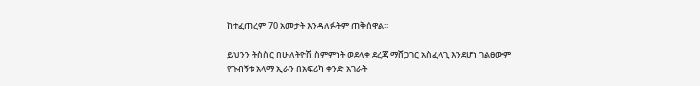ከተፈጠረም 70 አመታት እንዳለፉትም ጠቅሰዋል፡፡

ይህንን ትስስር በሁለትዮሽ ስምምነት ወደላቀ ደረጃ ማሸጋገር አስፈላጊ እንደሆነ ገልፀውም የጉብኝቱ አላማ ኢራን በአፍሪካ ቀንድ አገራት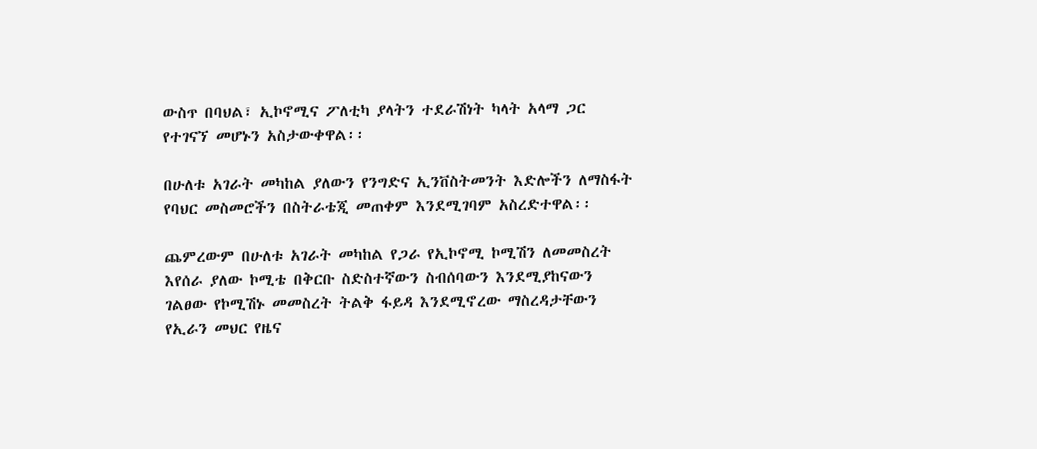ውስጥ በባህል፣ ኢኮኖሚና ፖለቲካ ያላትን ተደራሽነት ካላት አላማ ጋር የተገናኘ መሆኑን አስታውቀዋል፡፡

በሁለቱ አገራት መካከል ያለውን የንግድና ኢንቨስትመንት እድሎችን ለማስፋት የባህር መስመሮችን በስትራቴጂ መጠቀም እንደሚገባም አስረድተዋል፡፡

ጨምረውም በሁለቱ አገራት መካከል የጋራ የኢኮኖሚ ኮሚሽን ለመመስረት እየሰራ ያለው ኮሚቴ በቅርቡ ስድስተኛውን ስብሰባውን እንደሚያከናውን ገልፀው የኮሚሽኑ መመስረት ትልቅ ፋይዳ እንደሚኖረው ማስረዳታቸውን የኢራን መህር የዜና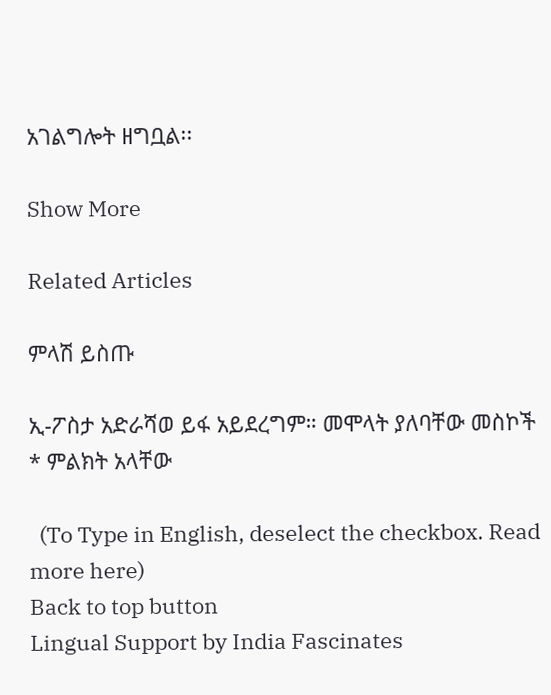አገልግሎት ዘግቧል፡፡

Show More

Related Articles

ምላሽ ይስጡ

ኢ-ፖስታ አድራሻወ ይፋ አይደረግም። መሞላት ያለባቸው መስኮች * ምልክት አላቸው

  (To Type in English, deselect the checkbox. Read more here)
Back to top button
Lingual Support by India Fascinates